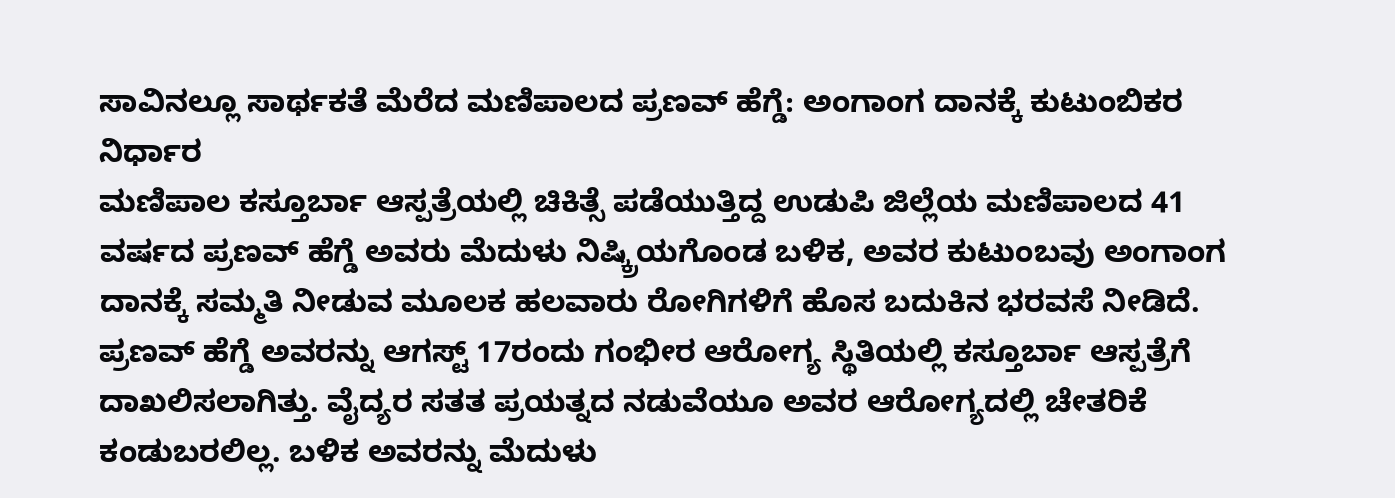ಸಾವಿನಲ್ಲೂ ಸಾರ್ಥಕತೆ ಮೆರೆದ ಮಣಿಪಾಲದ ಪ್ರಣವ್ ಹೆಗ್ಡೆ: ಅಂಗಾಂಗ ದಾನಕ್ಕೆ ಕುಟುಂಬಿಕರ ನಿರ್ಧಾರ
ಮಣಿಪಾಲ ಕಸ್ತೂರ್ಬಾ ಆಸ್ಪತ್ರೆಯಲ್ಲಿ ಚಿಕಿತ್ಸೆ ಪಡೆಯುತ್ತಿದ್ದ ಉಡುಪಿ ಜಿಲ್ಲೆಯ ಮಣಿಪಾಲದ 41 ವರ್ಷದ ಪ್ರಣವ್ ಹೆಗ್ಡೆ ಅವರು ಮೆದುಳು ನಿಷ್ಕ್ರಿಯಗೊಂಡ ಬಳಿಕ, ಅವರ ಕುಟುಂಬವು ಅಂಗಾಂಗ ದಾನಕ್ಕೆ ಸಮ್ಮತಿ ನೀಡುವ ಮೂಲಕ ಹಲವಾರು ರೋಗಿಗಳಿಗೆ ಹೊಸ ಬದುಕಿನ ಭರವಸೆ ನೀಡಿದೆ.
ಪ್ರಣವ್ ಹೆಗ್ಡೆ ಅವರನ್ನು ಆಗಸ್ಟ್ 17ರಂದು ಗಂಭೀರ ಆರೋಗ್ಯ ಸ್ಥಿತಿಯಲ್ಲಿ ಕಸ್ತೂರ್ಬಾ ಆಸ್ಪತ್ರೆಗೆ ದಾಖಲಿಸಲಾಗಿತ್ತು. ವೈದ್ಯರ ಸತತ ಪ್ರಯತ್ನದ ನಡುವೆಯೂ ಅವರ ಆರೋಗ್ಯದಲ್ಲಿ ಚೇತರಿಕೆ ಕಂಡುಬರಲಿಲ್ಲ. ಬಳಿಕ ಅವರನ್ನು ಮೆದುಳು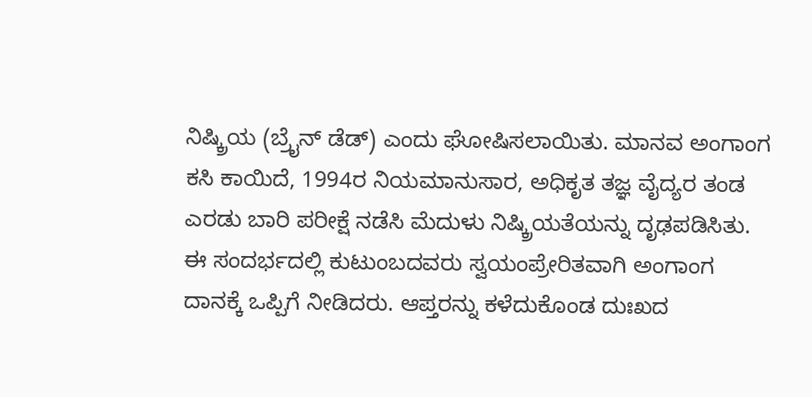ನಿಷ್ಕ್ರಿಯ (ಬ್ರೈನ್ ಡೆಡ್) ಎಂದು ಘೋಷಿಸಲಾಯಿತು. ಮಾನವ ಅಂಗಾಂಗ ಕಸಿ ಕಾಯಿದೆ, 1994ರ ನಿಯಮಾನುಸಾರ, ಅಧಿಕೃತ ತಜ್ಞ ವೈದ್ಯರ ತಂಡ ಎರಡು ಬಾರಿ ಪರೀಕ್ಷೆ ನಡೆಸಿ ಮೆದುಳು ನಿಷ್ಕ್ರಿಯತೆಯನ್ನು ದೃಢಪಡಿಸಿತು.
ಈ ಸಂದರ್ಭದಲ್ಲಿ ಕುಟುಂಬದವರು ಸ್ವಯಂಪ್ರೇರಿತವಾಗಿ ಅಂಗಾಂಗ ದಾನಕ್ಕೆ ಒಪ್ಪಿಗೆ ನೀಡಿದರು. ಆಪ್ತರನ್ನು ಕಳೆದುಕೊಂಡ ದುಃಖದ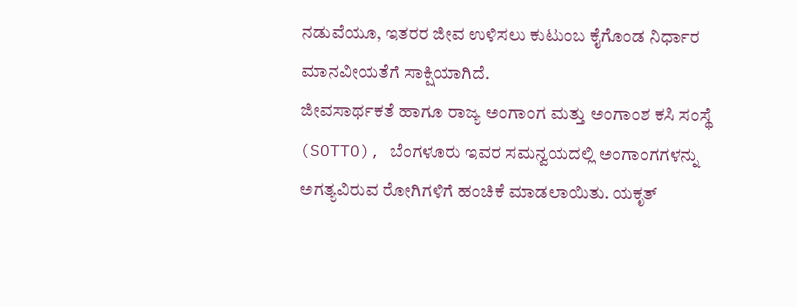ನಡುವೆಯೂ, ಇತರರ ಜೀವ ಉಳಿಸಲು ಕುಟುಂಬ ಕೈಗೊಂಡ ನಿರ್ಧಾರ ಮಾನವೀಯತೆಗೆ ಸಾಕ್ಷಿಯಾಗಿದೆ.
ಜೀವಸಾರ್ಥಕತೆ ಹಾಗೂ ರಾಜ್ಯ ಅಂಗಾಂಗ ಮತ್ತು ಅಂಗಾಂಶ ಕಸಿ ಸಂಸ್ಥೆ (SOTTO), ಬೆಂಗಳೂರು ಇವರ ಸಮನ್ವಯದಲ್ಲಿ ಅಂಗಾಂಗಗಳನ್ನು ಅಗತ್ಯವಿರುವ ರೋಗಿಗಳಿಗೆ ಹಂಚಿಕೆ ಮಾಡಲಾಯಿತು. ಯಕೃತ್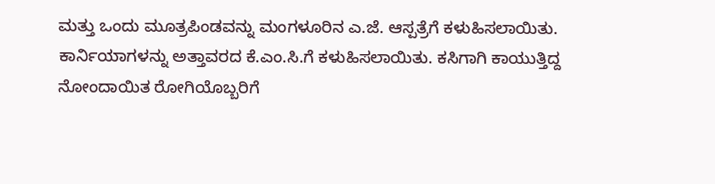ಮತ್ತು ಒಂದು ಮೂತ್ರಪಿಂಡವನ್ನು ಮಂಗಳೂರಿನ ಎ.ಜೆ. ಆಸ್ಪತ್ರೆಗೆ ಕಳುಹಿಸಲಾಯಿತು. ಕಾರ್ನಿಯಾಗಳನ್ನು ಅತ್ತಾವರದ ಕೆ.ಎಂ.ಸಿ.ಗೆ ಕಳುಹಿಸಲಾಯಿತು. ಕಸಿಗಾಗಿ ಕಾಯುತ್ತಿದ್ದ ನೋಂದಾಯಿತ ರೋಗಿಯೊಬ್ಬರಿಗೆ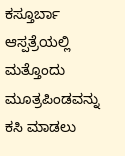ಕಸ್ತೂರ್ಬಾ ಆಸ್ಪತ್ರೆಯಲ್ಲಿ ಮತ್ತೊಂದು ಮೂತ್ರಪಿಂಡವನ್ನು ಕಸಿ ಮಾಡಲು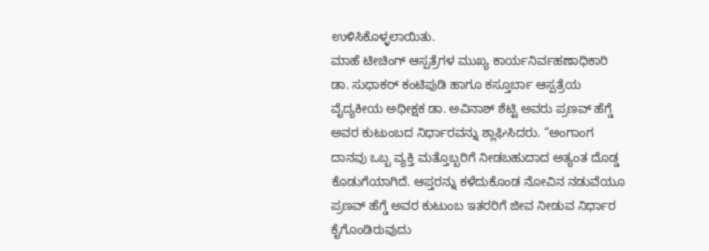ಉಳಿಸಿಕೊಳ್ಳಲಾಯಿತು.
ಮಾಹೆ ಟೀಚಿಂಗ್ ಆಸ್ಪತ್ರೆಗಳ ಮುಖ್ಯ ಕಾರ್ಯನಿರ್ವಹಣಾಧಿಕಾರಿ ಡಾ. ಸುಧಾಕರ್ ಕಂಟಿಪುಡಿ ಹಾಗೂ ಕಸ್ತೂರ್ಬಾ ಆಸ್ಪತ್ರೆಯ ವೈದ್ಯಕೀಯ ಅಧೀಕ್ಷಕ ಡಾ. ಅವಿನಾಶ್ ಶೆಟ್ಟಿ ಅವರು ಪ್ರಣವ್ ಹೆಗ್ಡೆ ಅವರ ಕುಟುಂಬದ ನಿರ್ಧಾರವನ್ನು ಶ್ಲಾಘಿಸಿದರು. “ಅಂಗಾಂಗ ದಾನವು ಒಬ್ಬ ವ್ಯಕ್ತಿ ಮತ್ತೊಬ್ಬರಿಗೆ ನೀಡಬಹುದಾದ ಅತ್ಯಂತ ದೊಡ್ಡ ಕೊಡುಗೆಯಾಗಿದೆ. ಆಪ್ತರನ್ನು ಕಳೆದುಕೊಂಡ ನೋವಿನ ನಡುವೆಯೂ ಪ್ರಣವ್ ಹೆಗ್ಡೆ ಅವರ ಕುಟುಂಬ ಇತರರಿಗೆ ಜೀವ ನೀಡುವ ನಿರ್ಧಾರ ಕೈಗೊಂಡಿರುವುದು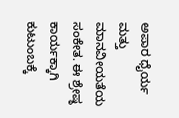ಅಪಾರ ಧೈರ್ಯ ಮತ್ತು ಮಾನವೀಯತೆಯ ಸಂಕೇತ. ಈ ಶ್ರೇಷ್ಠ ಕಾರ್ಯಕ್ಕಾಗಿ ಕುಟುಂಬಕ್ಕೆ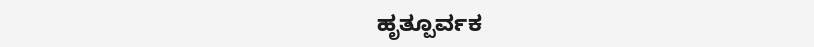ಹೃತ್ಪೂರ್ವಕ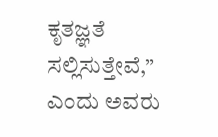ಕೃತಜ್ಞತೆ ಸಲ್ಲಿಸುತ್ತೇವೆ,” ಎಂದು ಅವರು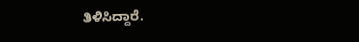ತಿಳಿಸಿದ್ದಾರೆ.